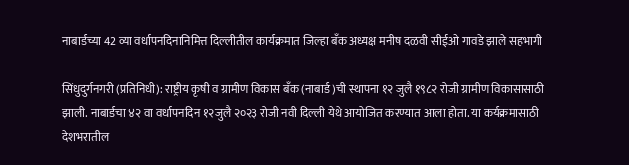नाबार्डच्या 42 व्या वर्धापनदिनानिमित्त दिल्लीतील कार्यक्रमात जिल्हा बँक अध्यक्ष मनीष दळवी सीईओ गावडे झाले सहभागी

सिंधुदुर्गनगरी (प्रतिनिधी): राष्ट्रीय कृषी व ग्रामीण विकास बँक (नाबार्ड )ची स्थापना १२ जुलै १९८२ रोजी ग्रामीण विकासासाठी झाली. नाबार्डचा ४२ वा वर्धापनदिन १२जुलै २०२३ रोजी नवी दिल्ली येथे आयोजित करण्यात आला होता. या कर्यक्रमासाठी देशभरातील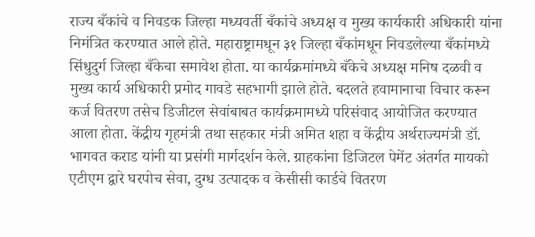राज्य बँकांचे व निवडक जिल्हा मध्यवर्ती बँकांचे अध्यक्ष व मुख्य कार्यकारी अधिकारी यांना निमंत्रित करण्यात आले होते. महाराष्ट्रामधून ३१ जिल्हा बँकांमधून निवडलेल्या बँकांमध्ये सिंधुदुर्ग जिल्हा बँकेचा समावेश होता. या कार्यक्रमांमध्ये बँकेचे अध्यक्ष मनिष दळवी व मुख्य कार्य अधिकारी प्रमोद गावडे सहभागी झाले होते. बदलते हवामानाचा विचार करून कर्ज वितरण तसेच डिजीटल सेवांबाबत कार्यक्रमामध्ये परिसंवाद आयोजित करण्यात आला होता. केंद्रीय गृहमंत्री तथा सहकार मंत्री अमित शहा व केंद्रीय अर्थराज्यमंत्री डॉ. भागवत कराड यांनी या प्रसंगी मार्गदर्शन केले. ग्राहकांना डिजिटल पेमेंट अंतर्गत मायको एटीएम द्वारे घरपोच सेवा, दुग्ध उत्पादक व केसीसी कार्डचे वितरण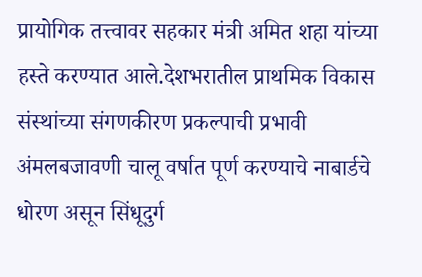प्रायोगिक तत्त्वावर सहकार मंत्री अमित शहा यांच्या हस्ते करण्यात आले.देशभरातील प्राथमिक विकास संस्थांच्या संगणकीरण प्रकल्पाची प्रभावी अंमलबजावणी चालू वर्षात पूर्ण करण्याचे नाबार्डचे धोरण असून सिंधूदुर्ग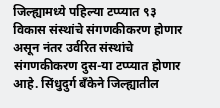जिल्ह्यामध्ये पहिल्या टप्प्यात ९३ विकास संस्थांचे संगणकीकरण होणार असून नंतर उर्वरित संस्थांचे संगणकीकरण दुस-या टप्प्यात होणार आहे. सिंधुदुर्ग बँकेने जिल्ह्यातील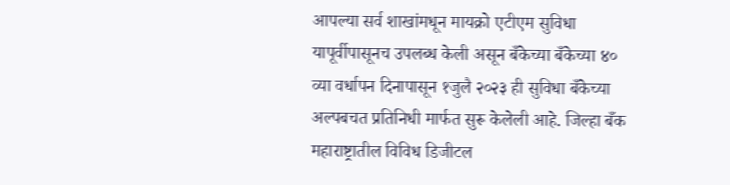आपल्या सर्व शाखांमधून मायक्रो एटीएम सुविधा यापूर्वीपासूनच उपलब्ध केली असून बँकेच्या बँकेच्या ४० व्या वर्धापन दिनापासून १जुलै २०२३ ही सुविधा बँकेच्या अल्पबचत प्रतिनिधी मार्फत सुरू केलेली आहे. जिल्हा बँक महाराष्ट्रातील विविध डिजीटल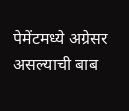पेमेंटमध्ये अग्रेसर असल्याची बाब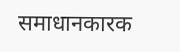समाधानकारक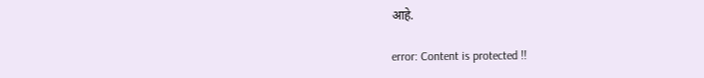आहे.

error: Content is protected !!